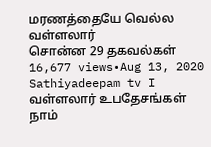மரணத்தையே வெல்ல வள்ளலார்
சொன்ன 29 தகவல்கள்
16,677 views•Aug 13, 2020
Sathiyadeepam tv I வள்ளலார் உபதேசங்கள்
நாம்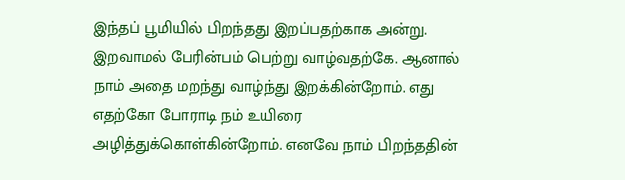இந்தப் பூமியில் பிறந்தது இறப்பதற்காக அன்று. இறவாமல் பேரின்பம் பெற்று வாழ்வதற்கே. ஆனால் நாம் அதை மறந்து வாழ்ந்து இறக்கின்றோம். எது எதற்கோ போராடி நம் உயிரை அழித்துக்கொள்கின்றோம். எனவே நாம் பிறந்ததின்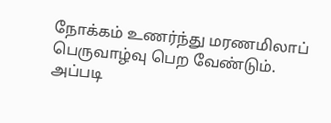நோக்கம் உணர்ந்து மரணமிலாப் பெருவாழ்வு பெற வேண்டும். அப்படி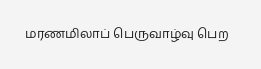மரணமிலாப் பெருவாழ்வு பெற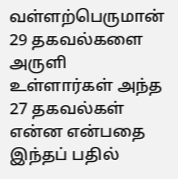வள்ளற்பெருமான் 29 தகவல்களை அருளி உள்ளார்கள் அந்த 27 தகவல்கள் என்ன என்பதை இந்தப் பதில்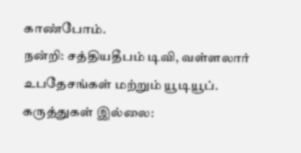காண்போம்.
நன்றி: சத்தியதீபம் டிவி, வள்ளலார் உபதேசங்கள் மற்றும் யூடியூப்.
கருத்துகள் இல்லை: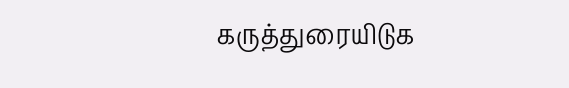கருத்துரையிடுக